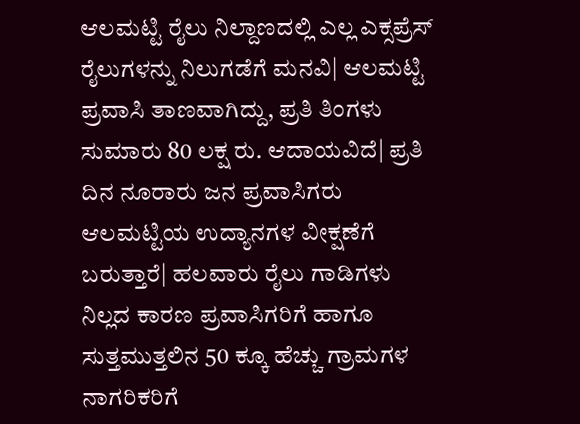ಆಲಮಟ್ಟಿ ರೈಲು ನಿಲ್ದಾಣದಲ್ಲಿ ಎಲ್ಲ ಎಕ್ಸಪ್ರೆಸ್‌ ರೈಲುಗಳನ್ನು ನಿಲುಗಡೆಗೆ ಮನವಿ| ಆಲಮಟ್ಟಿ ಪ್ರವಾಸಿ ತಾಣವಾಗಿದ್ದು, ಪ್ರತಿ ತಿಂಗಳು ಸುಮಾರು 80 ಲಕ್ಷ ರು. ಆದಾಯವಿದೆ| ಪ್ರತಿ ದಿನ ನೂರಾರು ಜನ ಪ್ರವಾಸಿಗರು ಆಲಮಟ್ಟಿಯ ಉದ್ಯಾನಗಳ ವೀಕ್ಷಣೆಗೆ ಬರುತ್ತಾರೆ| ಹಲವಾರು ರೈಲು ಗಾಡಿಗಳು ನಿಲ್ಲದ ಕಾರಣ ಪ್ರವಾಸಿಗರಿಗೆ ಹಾಗೂ ಸುತ್ತಮುತ್ತಲಿನ 50 ಕ್ಕೂ ಹೆಚ್ಚು ಗ್ರಾಮಗಳ ನಾಗರಿಕರಿಗೆ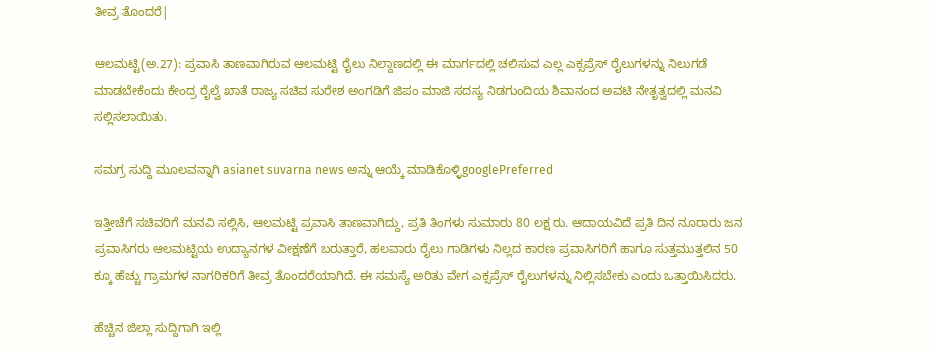ತೀವ್ರ ತೊಂದರೆ|

ಆಲಮಟ್ಟಿ(ಅ.27): ಪ್ರವಾಸಿ ತಾಣವಾಗಿರುವ ಆಲಮಟ್ಟಿ ರೈಲು ನಿಲ್ದಾಣದಲ್ಲಿ ಈ ಮಾರ್ಗದಲ್ಲಿ ಚಲಿಸುವ ಎಲ್ಲ ಎಕ್ಸಪ್ರೆಸ್‌ ರೈಲುಗಳನ್ನು ನಿಲುಗಡೆ ಮಾಡಬೇಕೆಂದು ಕೇಂದ್ರ ರೈಲ್ವೆ ಖಾತೆ ರಾಜ್ಯ ಸಚಿವ ಸುರೇಶ ಅಂಗಡಿಗೆ ಜಿಪಂ ಮಾಜಿ ಸದಸ್ಯ ನಿಡಗುಂದಿಯ ಶಿವಾನಂದ ಅವಟಿ ನೇತೃತ್ವದಲ್ಲಿ ಮನವಿ ಸಲ್ಲಿಸಲಾಯಿತು.

ಸಮಗ್ರ ಸುದ್ದಿ ಮೂಲವನ್ನಾಗಿ asianet suvarna news ಅನ್ನು ಆಯ್ಕೆ ಮಾಡಿಕೊಳ್ಳಿgooglePreferred

ಇತ್ತೀಚೆಗೆ ಸಚಿವರಿಗೆ ಮನವಿ ಸಲ್ಲಿಸಿ, ಆಲಮಟ್ಟಿ ಪ್ರವಾಸಿ ತಾಣವಾಗಿದ್ದು, ಪ್ರತಿ ತಿಂಗಳು ಸುಮಾರು 80 ಲಕ್ಷ ರು. ಆದಾಯವಿದೆ ಪ್ರತಿ ದಿನ ನೂರಾರು ಜನ ಪ್ರವಾಸಿಗರು ಆಲಮಟ್ಟಿಯ ಉದ್ಯಾನಗಳ ವೀಕ್ಷಣೆಗೆ ಬರುತ್ತಾರೆ, ಹಲವಾರು ರೈಲು ಗಾಡಿಗಳು ನಿಲ್ಲದ ಕಾರಣ ಪ್ರವಾಸಿಗರಿಗೆ ಹಾಗೂ ಸುತ್ತಮುತ್ತಲಿನ 50 ಕ್ಕೂ ಹೆಚ್ಚು ಗ್ರಾಮಗಳ ನಾಗರಿಕರಿಗೆ ತೀವ್ರ ತೊಂದರೆಯಾಗಿದೆ. ಈ ಸಮಸ್ಯೆ ಅರಿತು ವೇಗ ಎಕ್ಸಪ್ರೆಸ್‌ ರೈಲುಗಳನ್ನು ನಿಲ್ಲಿಸಬೇಕು ಎಂದು ಒತ್ತಾಯಿಸಿದರು.

ಹೆಚ್ಚಿನ ಜಿಲ್ಲಾ ಸುದ್ದಿಗಾಗಿ ಇಲ್ಲಿ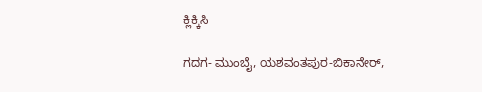ಕ್ಲಿಕ್ಕಿಸಿ

ಗದಗ- ಮುಂಬೈ, ಯಶವಂತಪುರ-ಬಿಕಾನೇರ್‌,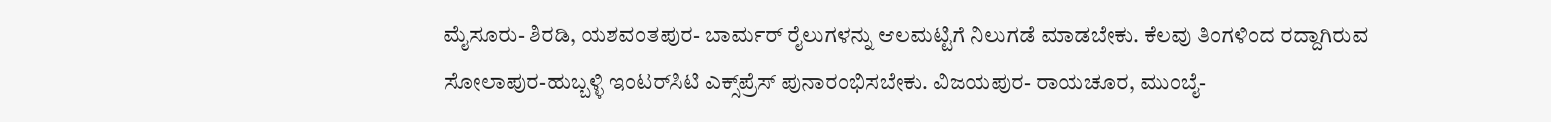ಮೈಸೂರು- ಶಿರಡಿ, ಯಶವಂತಪುರ- ಬಾರ್ಮರ್‌ ರೈಲುಗಳನ್ನು ಆಲಮಟ್ಟಿಗೆ ನಿಲುಗಡೆ ಮಾಡಬೇಕು. ಕೆಲವು ತಿಂಗಳಿಂದ ರದ್ದಾಗಿರುವ ಸೋಲಾಪುರ-ಹುಬ್ಬಳ್ಳಿ ಇಂಟರ್‌ಸಿಟಿ ಎಕ್ಸ್‌ಪ್ರೆಸ್‌ ಪುನಾರಂಭಿಸಬೇಕು. ವಿಜಯಪುರ- ರಾಯಚೂರ, ಮುಂಬೈ-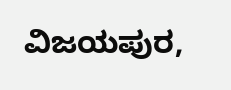ವಿಜಯಪುರ,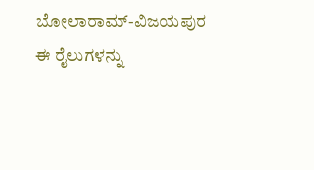ಬೋಲಾರಾಮ್‌-ವಿಜಯಪುರ ಈ ರೈಲುಗಳನ್ನು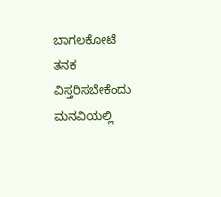ಬಾಗಲಕೋಟೆ ತನಕ ವಿಸ್ತರಿಸಬೇಕೆಂದು ಮನವಿಯಲ್ಲಿ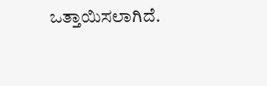ಒತ್ತಾಯಿಸಲಾಗಿದೆ.